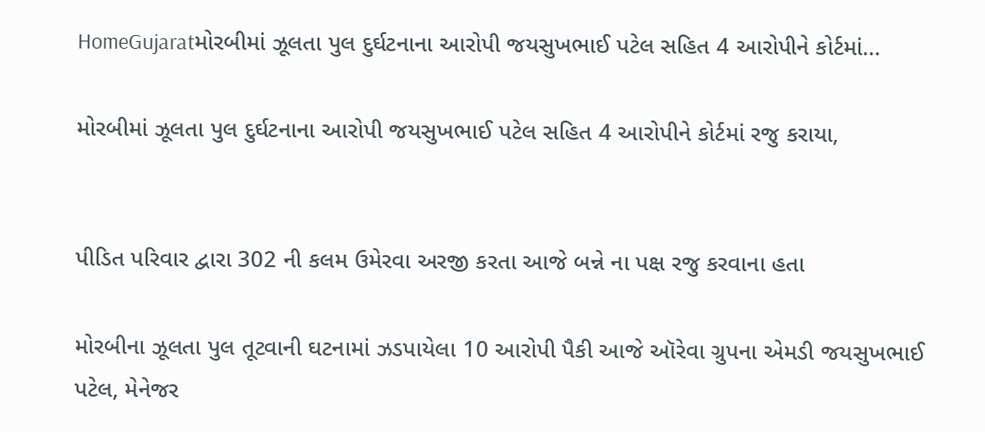HomeGujaratમોરબીમાં ઝૂલતા પુલ દુર્ઘટનાના આરોપી જયસુખભાઈ પટેલ સહિત 4 આરોપીને કોર્ટમાં...

મોરબીમાં ઝૂલતા પુલ દુર્ઘટનાના આરોપી જયસુખભાઈ પટેલ સહિત 4 આરોપીને કોર્ટમાં રજુ કરાયા,


પીડિત પરિવાર દ્વારા 302 ની કલમ ઉમેરવા અરજી કરતા આજે બન્ને ના પક્ષ રજુ કરવાના હતા

મોરબીના ઝૂલતા પુલ તૂટવાની ઘટનામાં ઝડપાયેલા 10 આરોપી પૈકી આજે ઑરેવા ગ્રુપના એમડી જયસુખભાઈ પટેલ, મેનેજર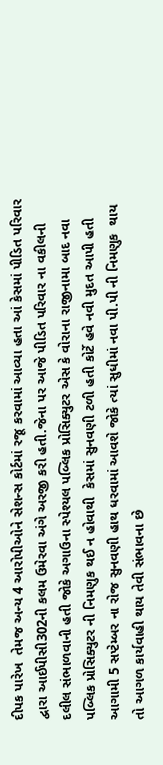દીપક પારેખ  તેમજ અન્ય 4 આરોપીઓને સેશન્સ કોર્ટમાં રજૂ કરવામાં આવ્યા હતા આં કેસમાં પીડિત પરિવાર દ્વારા આઈપીસી302ની કલમ ઉમેરવા અંગે અરજી કરી હતી.જેના પર આજે પીડિત પરિવાર ના વકીલની દલીલ સંભાળવાની હતી જોકે અગાઉના સ્પેશ્યલ પબ્લિક પ્રોસિક્યુટર એસ કે વોરાના રાજીનામા બાદ નવા પબ્લિક પ્રોસિક્યુટર ની નિમણુક થઈ ન હોવાથી  કેસમાં સુનવણી ટળી હતી કોર્ટે હવે નવી મુદત આપી હતી આગામી 5 સપ્ટેમ્બર ના રોજ સુનવણી હાથ ધરવામાં આવશે જોકે ત્યાં સુધીમાં નવા પી.પી ની નિમણુક  થાય તો આગળ કાર્યવાહી થાય તેવી સંભાવના છે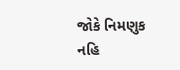જોકે નિમણુક નહિ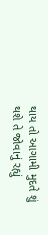થાય તો આગામી મુદતે શું થશે તે જોવાનું રહ્યું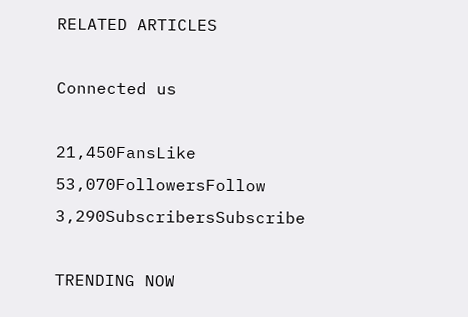RELATED ARTICLES

Connected us

21,450FansLike
53,070FollowersFollow
3,290SubscribersSubscribe

TRENDING NOW